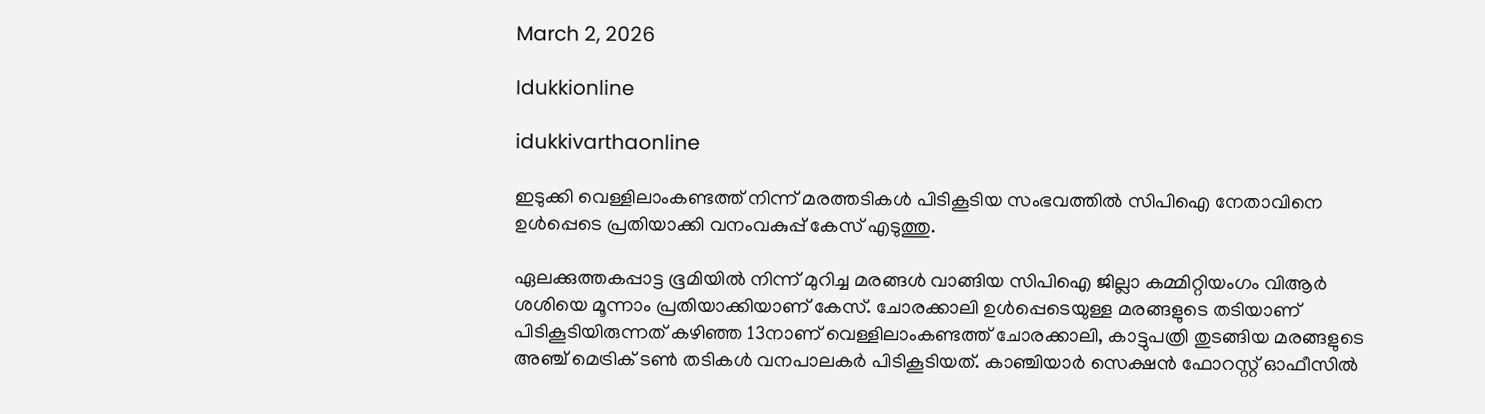March 2, 2026

Idukkionline

idukkivarthaonline

ഇടുക്കി വെള്ളിലാംകണ്ടത്ത് നിന്ന് മരത്തടികള്‍ പിടികൂടിയ സംഭവത്തില്‍ സിപിഐ നേതാവിനെ ഉള്‍പ്പെടെ പ്രതിയാക്കി വനംവകുപ്പ് കേസ് എടുത്തു.

ഏലക്കുത്തകപ്പാട്ട ഭൂമിയില്‍ നിന്ന് മുറിച്ച മരങ്ങള്‍ വാങ്ങിയ സിപിഐ ജില്ലാ കമ്മിറ്റിയംഗം വിആര്‍ ശശിയെ മൂന്നാം പ്രതിയാക്കിയാണ് കേസ്. ചോരക്കാലി ഉള്‍പ്പെടെയുള്ള മരങ്ങളുടെ തടിയാണ് പിടികൂടിയിരുന്നത് കഴിഞ്ഞ 13നാണ് വെള്ളിലാംകണ്ടത്ത് ചോരക്കാലി, കാട്ടുപത്രി തുടങ്ങിയ മരങ്ങളുടെ അഞ്ച് മെട്രിക് ടണ്‍ തടികള്‍ വനപാലകര്‍ പിടികൂടിയത്. കാഞ്ചിയാര്‍ സെക്ഷന്‍ ഫോറസ്റ്റ് ഓഫീസില്‍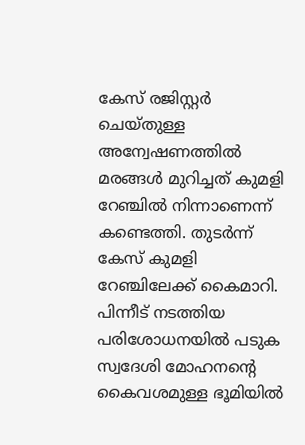കേസ് രജിസ്റ്റര്‍ ചെയ്തുള്ള അന്വേഷണത്തില്‍ മരങ്ങള്‍ മുറിച്ചത് കുമളി റേഞ്ചില്‍ നിന്നാണെന്ന് കണ്ടെത്തി. തുടര്‍ന്ന് കേസ് കുമളി റേഞ്ചിലേക്ക് കൈമാറി. പിന്നീട് നടത്തിയ പരിശോധനയില്‍ പടുക സ്വദേശി മോഹനന്റെ കൈവശമുള്ള ഭൂമിയില്‍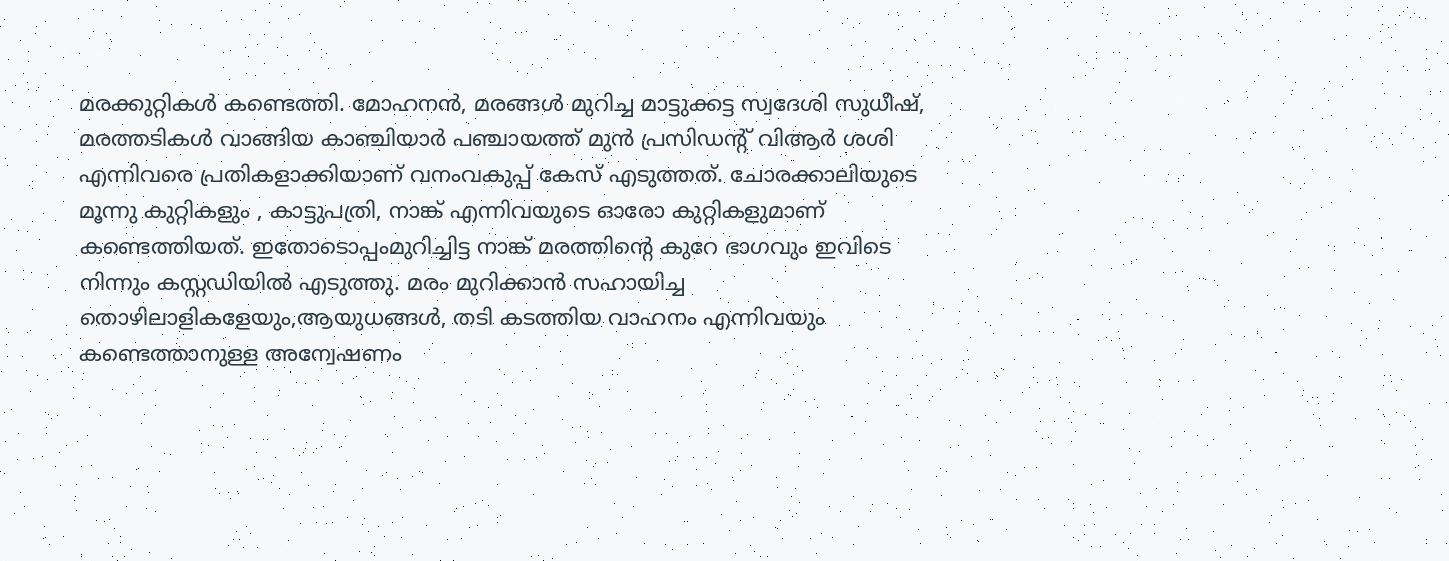മരക്കുറ്റികള്‍ കണ്ടെത്തി. മോഹനന്‍, മരങ്ങള്‍ മുറിച്ച മാട്ടുക്കട്ട സ്വദേശി സുധീഷ്, മരത്തടികള്‍ വാങ്ങിയ കാഞ്ചിയാര്‍ പഞ്ചായത്ത് മുന്‍ പ്രസിഡന്റ് വിആര്‍ ശശി എന്നിവരെ പ്രതികളാക്കിയാണ് വനംവകുപ്പ് കേസ് എടുത്തത്. ചോരക്കാലിയുടെ മൂന്നു കുറ്റികളും , കാട്ടുപത്രി, നാങ്ക് എന്നിവയുടെ ഓരോ കുറ്റികളുമാണ് കണ്ടെത്തിയത്. ഇതോടൊപ്പംമുറിച്ചിട്ട നാങ്ക് മരത്തിന്റെ കുറേ ഭാഗവും ഇവിടെ നിന്നും കസ്റ്റഡിയില്‍ എടുത്തു. മരം മുറിക്കാന്‍ സഹായിച്ച തൊഴിലാളികളേയും,ആയുധങ്ങള്‍, തടി കടത്തിയ വാഹനം എന്നിവയും കണ്ടെത്താനുള്ള അന്വേഷണം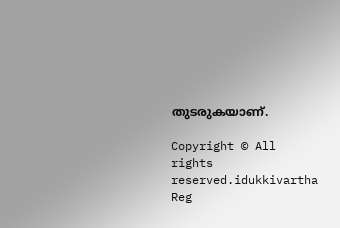തുടരുകയാണ്.

Copyright © All rights reserved.idukkivartha Reg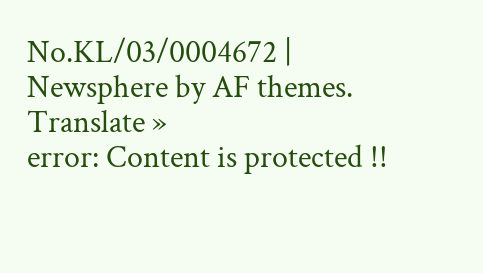No.KL/03/0004672 | Newsphere by AF themes.
Translate »
error: Content is protected !!